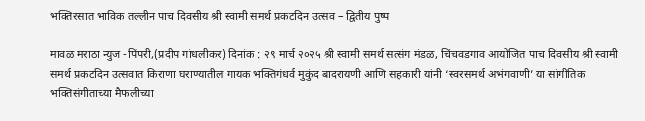भक्तिरसात भाविक तल्लीन पाच दिवसीय श्री स्वामी समर्थ प्रकटदिन उत्सव – द्वितीय पुष्प

मावळ मराठा न्युज -पिंपरी,(प्रदीप गांधलीकर) दिनांक : २९ मार्च २०२५ श्री स्वामी समर्थ सत्संग मंडळ, चिंचवडगाव आयोजित पाच दिवसीय श्री स्वामी समर्थ प्रकटदिन उत्सवात किराणा घराण्यातील गायक भक्तिगंधर्व मुकुंद बादरायणी आणि सहकारी यांनी ‘स्वरसमर्थ अभंगवाणी’ या सांगीतिक भक्तिसंगीताच्या मैफलीच्या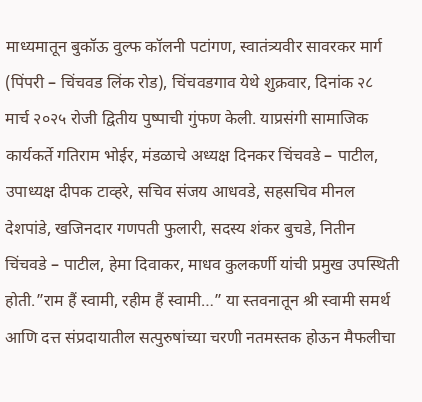माध्यमातून बुकॉऊ वुल्फ कॉलनी पटांगण, स्वातंत्र्यवीर सावरकर मार्ग (पिंपरी – चिंचवड लिंक रोड), चिंचवडगाव येथे शुक्रवार, दिनांक २८ मार्च २०२५ रोजी द्वितीय पुष्पाची गुंफण केली. याप्रसंगी सामाजिक कार्यकर्ते गतिराम भोईर, मंडळाचे अध्यक्ष दिनकर चिंचवडे – पाटील, उपाध्यक्ष दीपक टाव्हरे, सचिव संजय आधवडे, सहसचिव मीनल देशपांडे, खजिनदार गणपती फुलारी, सदस्य शंकर बुचडे, नितीन चिंचवडे – पाटील, हेमा दिवाकर, माधव कुलकर्णी यांची प्रमुख उपस्थिती होती.”राम हैं स्वामी, रहीम हैं स्वामी…” या स्तवनातून श्री स्वामी समर्थ आणि दत्त संप्रदायातील सत्पुरुषांच्या चरणी नतमस्तक होऊन मैफलीचा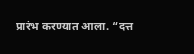प्रारंभ करण्यात आला. “दत्त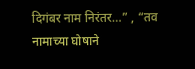दिगंबर नाम निरंतर…” , “तव नामाच्या घोषाने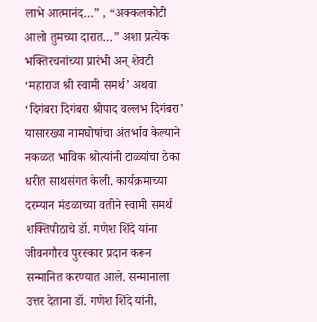लाभे आत्मानंद…” , “अक्कलकोटी आलो तुमच्या दारात…” अशा प्रत्येक भक्तिरचनांच्या प्रारंभी अन् शेवटी ‘महाराज श्री स्वामी समर्थ’ अथवा ‘दिगंबरा दिगंबरा श्रीपाद वल्लभ दिगंबरा’ यासारख्या नामघोषांचा अंतर्भाव केल्याने नकळत भाविक श्रोत्यांनी टाळ्यांचा ठेका धरीत साथसंगत केली. कार्यक्रमाच्या दरम्यान मंडळाच्या वतीने स्वामी समर्थ शक्तिपीठाचे डॉ. गणेश शिंदे यांना जीवनगौरव पुरस्कार प्रदान करून सन्मानित करण्यात आले. सन्मानाला उत्तर देताना डॉ. गणेश शिंदे यांनी,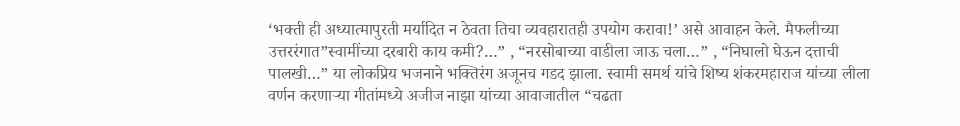‘भक्ती ही अध्यात्मापुरती मर्यादित न ठेवता तिचा व्यवहारातही उपयोग करावा!’ असे आवाहन केले. मैफलीच्या उत्तररंगात”स्वामींच्या दरबारी काय कमी?…” , “नरसोबाच्या वाडीला जाऊ चला…” , “निघालो घेऊन दत्ताची पालखी…” या लोकप्रिय भजनाने भक्तिरंग अजूनच गडद झाला. स्वामी समर्थ यांचे शिष्य शंकरमहाराज यांच्या लीला वर्णन करणाऱ्या गीतांमध्ये अजीज नाझा यांच्या आवाजातील “चढता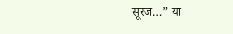सूरज…” या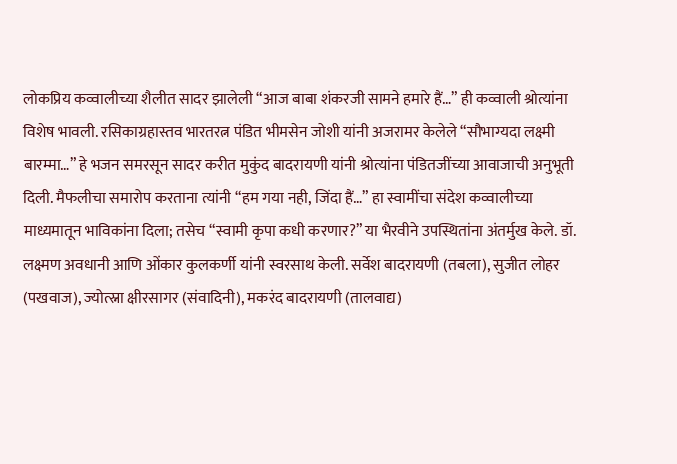लोकप्रिय कव्वालीच्या शैलीत सादर झालेली “आज बाबा शंकरजी सामने हमारे हैं…” ही कव्वाली श्रोत्यांना विशेष भावली. रसिकाग्रहास्तव भारतरत्न पंडित भीमसेन जोशी यांनी अजरामर केलेले “सौभाग्यदा लक्ष्मी बारम्मा…” हे भजन समरसून सादर करीत मुकुंद बादरायणी यांनी श्रोत्यांना पंडितजींच्या आवाजाची अनुभूती दिली. मैफलीचा समारोप करताना त्यांनी “हम गया नही, जिंदा हैं…” हा स्वामींचा संदेश कव्वालीच्या माध्यमातून भाविकांना दिला; तसेच “स्वामी कृपा कधी करणार?” या भैरवीने उपस्थितांना अंतर्मुख केले. डॉ. लक्ष्मण अवधानी आणि ओंकार कुलकर्णी यांनी स्वरसाथ केली. सर्वेश बादरायणी (तबला), सुजीत लोहर (पखवाज), ज्योत्स्ना क्षीरसागर (संवादिनी), मकरंद बादरायणी (तालवाद्य)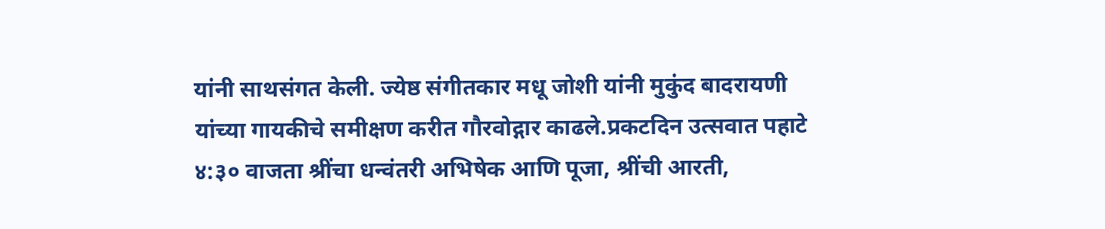यांनी साथसंगत केली. ज्येष्ठ संगीतकार मधू जोशी यांनी मुकुंद बादरायणी यांच्या गायकीचे समीक्षण करीत गौरवोद्गार काढले.प्रकटदिन उत्सवात पहाटे ४:३० वाजता श्रींचा धन्वंतरी अभिषेक आणि पूजा, श्रींची आरती,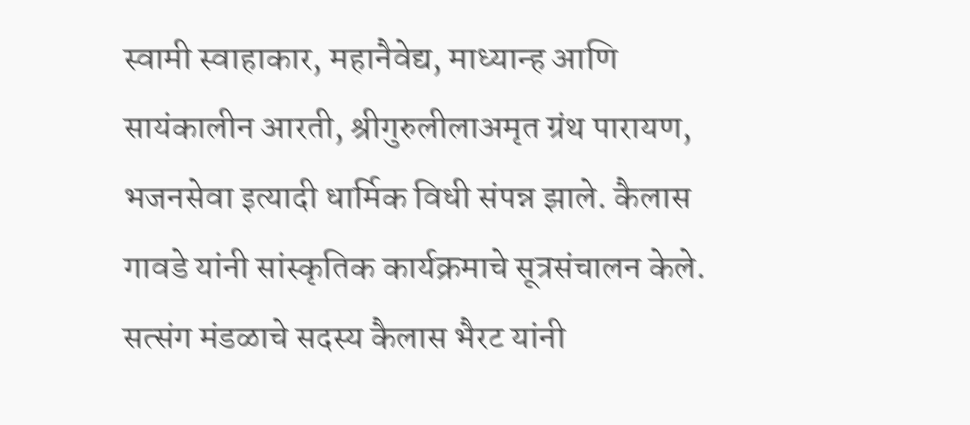स्वामी स्वाहाकार, महानैवेद्य, माध्यान्ह आणि सायंकालीन आरती, श्रीगुरुलीलाअमृत ग्रंथ पारायण, भजनसेवा इत्यादी धार्मिक विधी संपन्न झाले. कैलास गावडे यांनी सांस्कृतिक कार्यक्रमाचे सूत्रसंचालन केले. सत्संग मंडळाचे सदस्य कैलास भैरट यांनी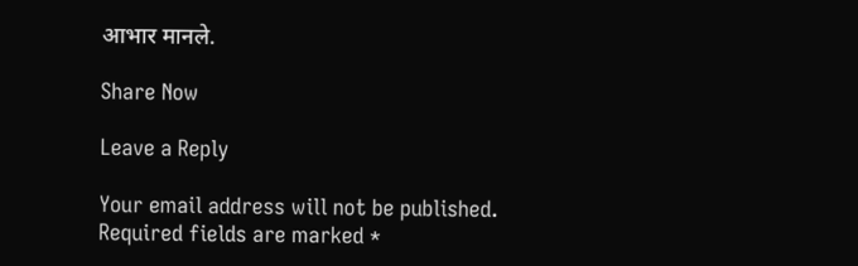आभार मानले.

Share Now

Leave a Reply

Your email address will not be published. Required fields are marked *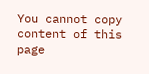You cannot copy content of this page